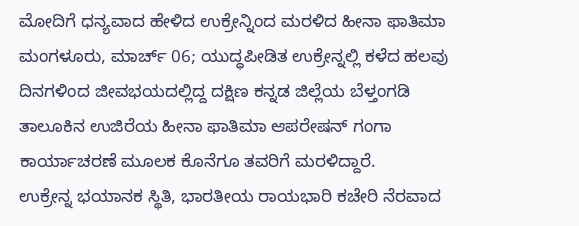ಮೋದಿಗೆ ಧನ್ಯವಾದ ಹೇಳಿದ ಉಕ್ರೇನ್ನಿಂದ ಮರಳಿದ ಹೀನಾ ಫಾತಿಮಾ
ಮಂಗಳೂರು, ಮಾರ್ಚ್ 06; ಯುದ್ಧಪೀಡಿತ ಉಕ್ರೇನ್ನಲ್ಲಿ ಕಳೆದ ಹಲವು ದಿನಗಳಿಂದ ಜೀವಭಯದಲ್ಲಿದ್ದ ದಕ್ಷಿಣ ಕನ್ನಡ ಜಿಲ್ಲೆಯ ಬೆಳ್ತಂಗಡಿ ತಾಲೂಕಿನ ಉಜಿರೆಯ ಹೀನಾ ಫಾತಿಮಾ ಆಪರೇಷನ್ ಗಂಗಾ ಕಾರ್ಯಾಚರಣೆ ಮೂಲಕ ಕೊನೆಗೂ ತವರಿಗೆ ಮರಳಿದ್ದಾರೆ.
ಉಕ್ರೇನ್ನ ಭಯಾನಕ ಸ್ಥಿತಿ, ಭಾರತೀಯ ರಾಯಭಾರಿ ಕಚೇರಿ ನೆರವಾದ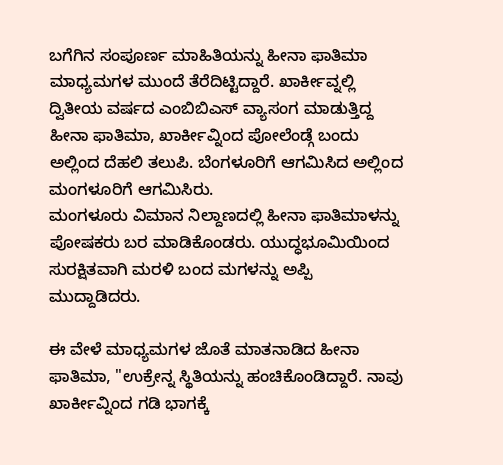ಬಗೆಗಿನ ಸಂಪೂರ್ಣ ಮಾಹಿತಿಯನ್ನು ಹೀನಾ ಫಾತಿಮಾ ಮಾಧ್ಯಮಗಳ ಮುಂದೆ ತೆರೆದಿಟ್ಟಿದ್ದಾರೆ. ಖಾರ್ಕೀವ್ನಲ್ಲಿ ದ್ವಿತೀಯ ವರ್ಷದ ಎಂಬಿಬಿಎಸ್ ವ್ಯಾಸಂಗ ಮಾಡುತ್ತಿದ್ದ ಹೀನಾ ಫಾತಿಮಾ, ಖಾರ್ಕೀವ್ನಿಂದ ಪೋಲೆಂಡ್ಗೆ ಬಂದು ಅಲ್ಲಿಂದ ದೆಹಲಿ ತಲುಪಿ. ಬೆಂಗಳೂರಿಗೆ ಆಗಮಿಸಿದ ಅಲ್ಲಿಂದ ಮಂಗಳೂರಿಗೆ ಆಗಮಿಸಿರು.
ಮಂಗಳೂರು ವಿಮಾನ ನಿಲ್ದಾಣದಲ್ಲಿ ಹೀನಾ ಫಾತಿಮಾಳನ್ನು ಪೋಷಕರು ಬರ ಮಾಡಿಕೊಂಡರು. ಯುದ್ಧಭೂಮಿಯಿಂದ ಸುರಕ್ಷಿತವಾಗಿ ಮರಳಿ ಬಂದ ಮಗಳನ್ನು ಅಪ್ಪಿ ಮುದ್ದಾಡಿದರು.

ಈ ವೇಳೆ ಮಾಧ್ಯಮಗಳ ಜೊತೆ ಮಾತನಾಡಿದ ಹೀನಾ ಫಾತಿಮಾ, "ಉಕ್ರೇನ್ನ ಸ್ಥಿತಿಯನ್ನು ಹಂಚಿಕೊಂಡಿದ್ದಾರೆ. ನಾವು ಖಾರ್ಕೀವ್ನಿಂದ ಗಡಿ ಭಾಗಕ್ಕೆ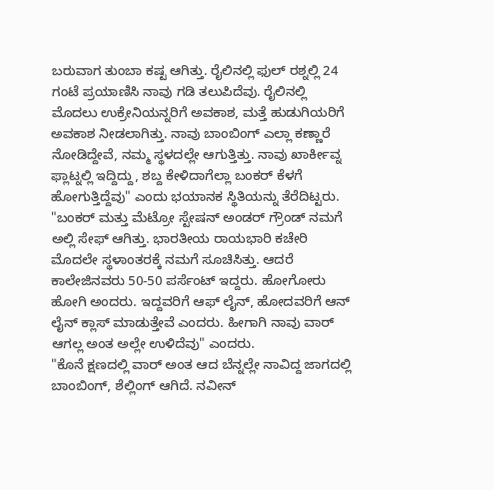ಬರುವಾಗ ತುಂಬಾ ಕಷ್ಟ ಆಗಿತ್ತು. ರೈಲಿನಲ್ಲಿ ಫುಲ್ ರಶ್ನಲ್ಲಿ 24 ಗಂಟೆ ಪ್ರಯಾಣಿಸಿ ನಾವು ಗಡಿ ತಲುಪಿದೆವು. ರೈಲಿನಲ್ಲಿ ಮೊದಲು ಉಕ್ರೇನಿಯನ್ನರಿಗೆ ಅವಕಾಶ, ಮತ್ತೆ ಹುಡುಗಿಯರಿಗೆ ಅವಕಾಶ ನೀಡಲಾಗಿತ್ತು. ನಾವು ಬಾಂಬಿಂಗ್ ಎಲ್ಲಾ ಕಣ್ಣಾರೆ ನೋಡಿದ್ದೇವೆ, ನಮ್ಮ ಸ್ಥಳದಲ್ಲೇ ಆಗುತ್ತಿತ್ತು. ನಾವು ಖಾರ್ಕೀವ್ನ ಫ್ಲಾಟ್ನಲ್ಲಿ ಇದ್ದಿದ್ದು, ಶಬ್ದ ಕೇಳಿದಾಗೆಲ್ಲಾ ಬಂಕರ್ ಕೆಳಗೆ ಹೋಗುತ್ತಿದ್ದೆವು" ಎಂದು ಭಯಾನಕ ಸ್ಥಿತಿಯನ್ನು ತೆರೆದಿಟ್ಟರು.
"ಬಂಕರ್ ಮತ್ತು ಮೆಟ್ರೋ ಸ್ಟೇಷನ್ ಅಂಡರ್ ಗ್ರೌಂಡ್ ನಮಗೆ ಅಲ್ಲಿ ಸೇಫ್ ಆಗಿತ್ತು. ಭಾರತೀಯ ರಾಯಭಾರಿ ಕಚೇರಿ ಮೊದಲೇ ಸ್ಥಳಾಂತರಕ್ಕೆ ನಮಗೆ ಸೂಚಿಸಿತ್ತು. ಆದರೆ ಕಾಲೇಜಿನವರು 50-50 ಪರ್ಸೆಂಟ್ ಇದ್ದರು. ಹೋಗೋರು ಹೋಗಿ ಅಂದರು. ಇದ್ದವರಿಗೆ ಆಫ್ ಲೈನ್, ಹೋದವರಿಗೆ ಆನ್ ಲೈನ್ ಕ್ಲಾಸ್ ಮಾಡುತ್ತೇವೆ ಎಂದರು. ಹೀಗಾಗಿ ನಾವು ವಾರ್ ಆಗಲ್ಲ ಅಂತ ಅಲ್ಲೇ ಉಳಿದೆವು" ಎಂದರು.
"ಕೊನೆ ಕ್ಷಣದಲ್ಲಿ ವಾರ್ ಅಂತ ಆದ ಬೆನ್ನಲ್ಲೇ ನಾವಿದ್ದ ಜಾಗದಲ್ಲಿ ಬಾಂಬಿಂಗ್, ಶೆಲ್ಲಿಂಗ್ ಆಗಿದೆ. ನವೀನ್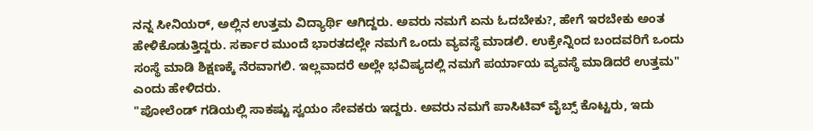ನನ್ನ ಸೀನಿಯರ್, ಅಲ್ಲಿನ ಉತ್ತಮ ವಿದ್ಯಾರ್ಥಿ ಆಗಿದ್ದರು. ಅವರು ನಮಗೆ ಏನು ಓದಬೇಕು?, ಹೇಗೆ ಇರಬೇಕು ಅಂತ ಹೇಳಿಕೊಡುತ್ತಿದ್ದರು. ಸರ್ಕಾರ ಮುಂದೆ ಭಾರತದಲ್ಲೇ ನಮಗೆ ಒಂದು ವ್ಯವಸ್ಥೆ ಮಾಡಲಿ. ಉಕ್ರೇನ್ನಿಂದ ಬಂದವರಿಗೆ ಒಂದು ಸಂಸ್ಥೆ ಮಾಡಿ ಶಿಕ್ಷಣಕ್ಕೆ ನೆರವಾಗಲಿ. ಇಲ್ಲವಾದರೆ ಅಲ್ಲೇ ಭವಿಷ್ಯದಲ್ಲಿ ನಮಗೆ ಪರ್ಯಾಯ ವ್ಯವಸ್ಥೆ ಮಾಡಿದರೆ ಉತ್ತಮ" ಎಂದು ಹೇಳಿದರು.
"ಪೋಲೆಂಡ್ ಗಡಿಯಲ್ಲಿ ಸಾಕಷ್ಟು ಸ್ವಯಂ ಸೇವಕರು ಇದ್ದರು. ಅವರು ನಮಗೆ ಪಾಸಿಟಿವ್ ವೈಬ್ಸ್ ಕೊಟ್ಟರು, ಇದು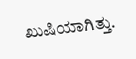ಖುಷಿಯಾಗಿತ್ತು.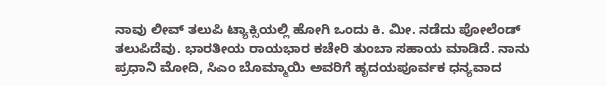ನಾವು ಲೀವ್ ತಲುಪಿ ಟ್ಯಾಕ್ಸಿಯಲ್ಲಿ ಹೋಗಿ ಒಂದು ಕಿ. ಮೀ. ನಡೆದು ಪೋಲೆಂಡ್ ತಲುಪಿದೆವು. ಭಾರತೀಯ ರಾಯಭಾರ ಕಚೇರಿ ತುಂಬಾ ಸಹಾಯ ಮಾಡಿದೆ. ನಾನು ಪ್ರಧಾನಿ ಮೋದಿ, ಸಿಎಂ ಬೊಮ್ಮಾಯಿ ಅವರಿಗೆ ಹೃದಯಪೂರ್ವಕ ಧನ್ಯವಾದ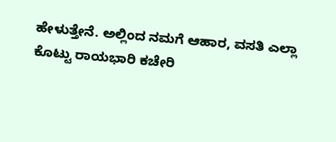ಹೇಳುತ್ತೇನೆ. ಅಲ್ಲಿಂದ ನಮಗೆ ಆಹಾರ, ವಸತಿ ಎಲ್ಲಾ ಕೊಟ್ಟು ರಾಯಭಾರಿ ಕಚೇರಿ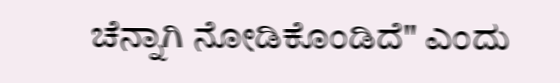ಚೆನ್ನಾಗಿ ನೋಡಿಕೊಂಡಿದೆ" ಎಂದು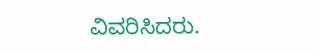ವಿವರಿಸಿದರು.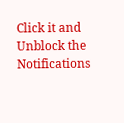Click it and Unblock the Notifications